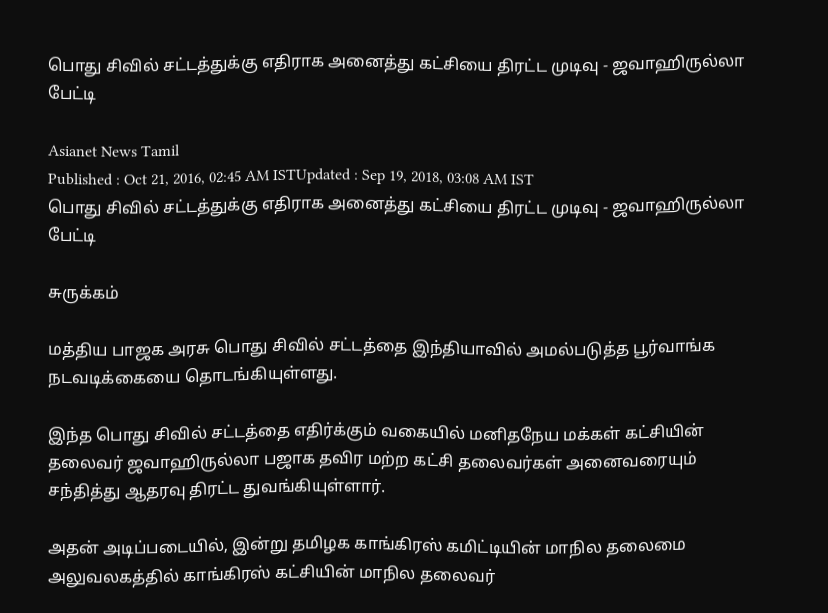பொது சிவில் சட்டத்துக்கு எதிராக அனைத்து கட்சியை திரட்ட முடிவு - ஜவாஹிருல்லா பேட்டி

Asianet News Tamil
Published : Oct 21, 2016, 02:45 AM ISTUpdated : Sep 19, 2018, 03:08 AM IST
பொது சிவில் சட்டத்துக்கு எதிராக அனைத்து கட்சியை திரட்ட முடிவு - ஜவாஹிருல்லா பேட்டி

சுருக்கம்

மத்திய பாஜக அரசு பொது சிவில் சட்டத்தை இந்தியாவில் அமல்படுத்த பூர்வாங்க நடவடிக்கையை தொடங்கியுள்ளது.

இந்த பொது சிவில் சட்டத்தை எதிர்க்கும் வகையில் மனிதநேய மக்கள் கட்சியின் தலைவர் ஜவாஹிருல்லா பஜாக தவிர மற்ற கட்சி தலைவர்கள் அனைவரையும் சந்தித்து ஆதரவு திரட்ட துவங்கியுள்ளார்.

அதன் அடிப்படையில், இன்று தமிழக காங்கிரஸ் கமிட்டியின் மாநில தலைமை அலுவலகத்தில் காங்கிரஸ் கட்சியின் மாநில தலைவர்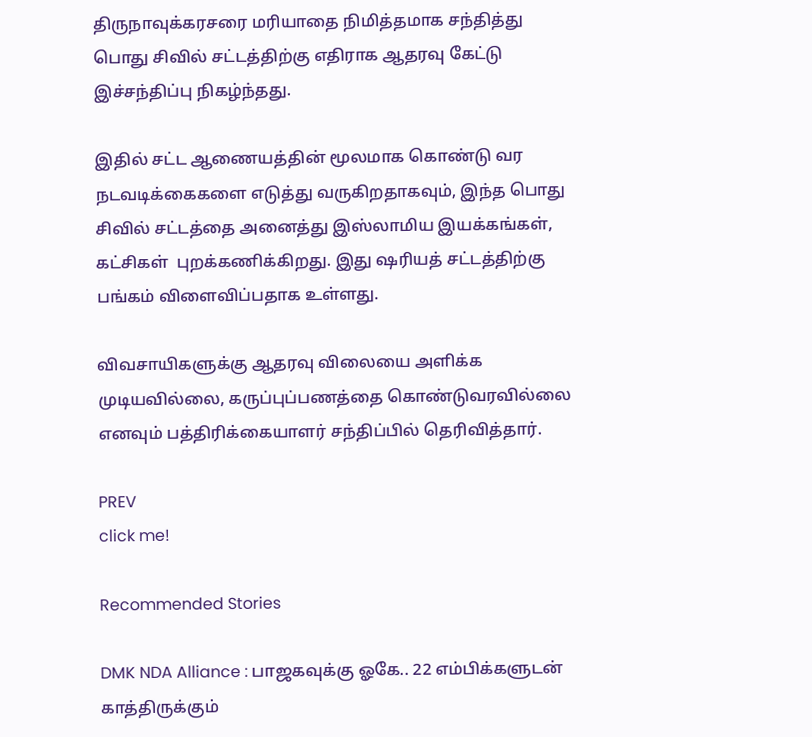திருநாவுக்கரசரை மரியாதை நிமித்தமாக சந்தித்து பொது சிவில் சட்டத்திற்கு எதிராக ஆதரவு கேட்டு இச்சந்திப்பு நிகழ்ந்தது.

இதில் சட்ட ஆணையத்தின் மூலமாக கொண்டு வர நடவடிக்கைகளை எடுத்து வருகிறதாகவும், இந்த பொது சிவில் சட்டத்தை அனைத்து இஸ்லாமிய இயக்கங்கள், கட்சிகள்  புறக்கணிக்கிறது. இது ஷரியத் சட்டத்திற்கு பங்கம் விளைவிப்பதாக உள்ளது.

விவசாயிகளுக்கு ஆதரவு விலையை அளிக்க முடியவில்லை, கருப்புப்பணத்தை கொண்டுவரவில்லை எனவும் பத்திரிக்கையாளர் சந்திப்பில் தெரிவித்தார்.

PREV
click me!

Recommended Stories

DMK NDA Alliance : பாஜகவுக்கு ஓகே.. 22 எம்பிக்களுடன் காத்திருக்கும்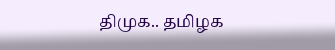திமுக.. தமிழக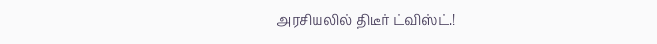அரசியலில் திடீர் ட்விஸ்ட்.!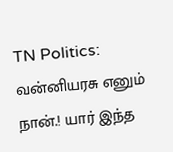TN Politics: வன்னியரசு எனும் நான்.! யார் இந்த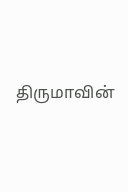திருமாவின்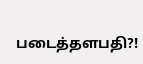படைத்தளபதி?!